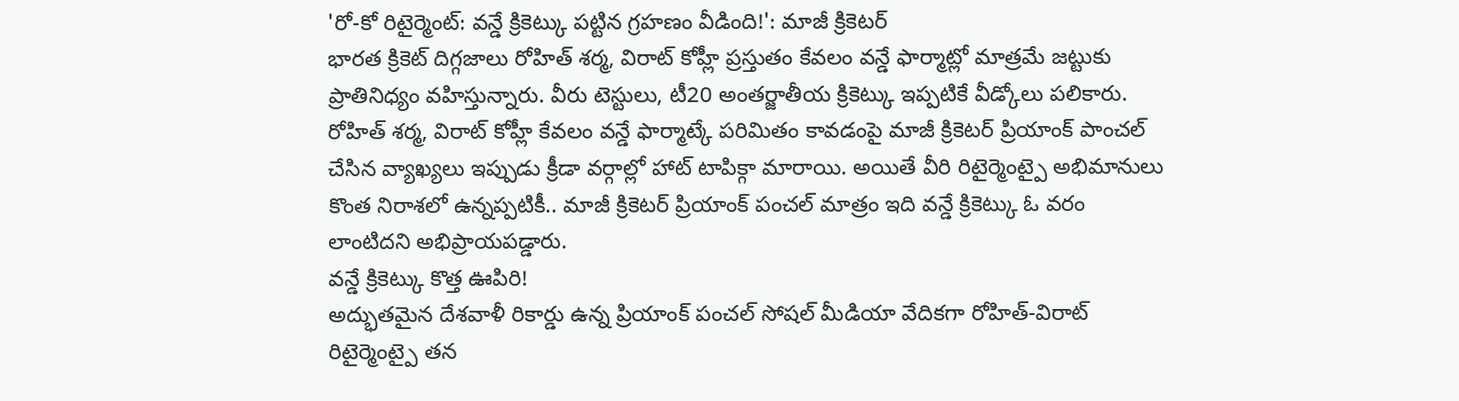'రో-కో రిటైర్మెంట్: వన్డే క్రికెట్కు పట్టిన గ్రహణం వీడింది!': మాజీ క్రికెటర్
భారత క్రికెట్ దిగ్గజాలు రోహిత్ శర్మ, విరాట్ కోహ్లీ ప్రస్తుతం కేవలం వన్డే ఫార్మాట్లో మాత్రమే జట్టుకు ప్రాతినిధ్యం వహిస్తున్నారు. వీరు టెస్టులు, టీ20 అంతర్జాతీయ క్రికెట్కు ఇప్పటికే వీడ్కోలు పలికారు. రోహిత్ శర్మ, విరాట్ కోహ్లీ కేవలం వన్డే ఫార్మాట్కే పరిమితం కావడంపై మాజీ క్రికెటర్ ప్రియాంక్ పాంచల్ చేసిన వ్యాఖ్యలు ఇప్పుడు క్రీడా వర్గాల్లో హాట్ టాపిక్గా మారాయి. అయితే వీరి రిటైర్మెంట్పై అభిమానులు కొంత నిరాశలో ఉన్నప్పటికీ.. మాజీ క్రికెటర్ ప్రియాంక్ పంచల్ మాత్రం ఇది వన్డే క్రికెట్కు ఓ వరం లాంటిదని అభిప్రాయపడ్డారు.
వన్డే క్రికెట్కు కొత్త ఊపిరి!
అద్భుతమైన దేశవాళీ రికార్డు ఉన్న ప్రియాంక్ పంచల్ సోషల్ మీడియా వేదికగా రోహిత్-విరాట్ రిటైర్మెంట్పై తన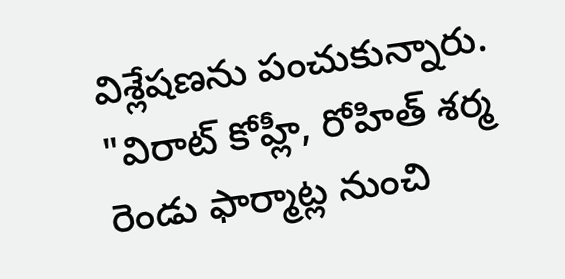విశ్లేషణను పంచుకున్నారు. "విరాట్ కోహ్లీ, రోహిత్ శర్మ రెండు ఫార్మాట్ల నుంచి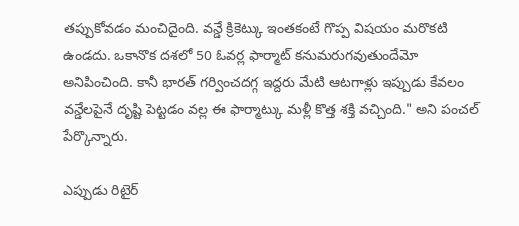తప్పుకోవడం మంచిదైంది. వన్డే క్రికెట్కు ఇంతకంటే గొప్ప విషయం మరొకటి ఉండదు. ఒకానొక దశలో 50 ఓవర్ల ఫార్మాట్ కనుమరుగవుతుందేమో అనిపించింది. కానీ భారత్ గర్వించదగ్గ ఇద్దరు మేటి ఆటగాళ్లు ఇప్పుడు కేవలం వన్డేలపైనే దృష్టి పెట్టడం వల్ల ఈ ఫార్మాట్కు మళ్లీ కొత్త శక్తి వచ్చింది." అని పంచల్ పేర్కొన్నారు.

ఎప్పుడు రిటైర్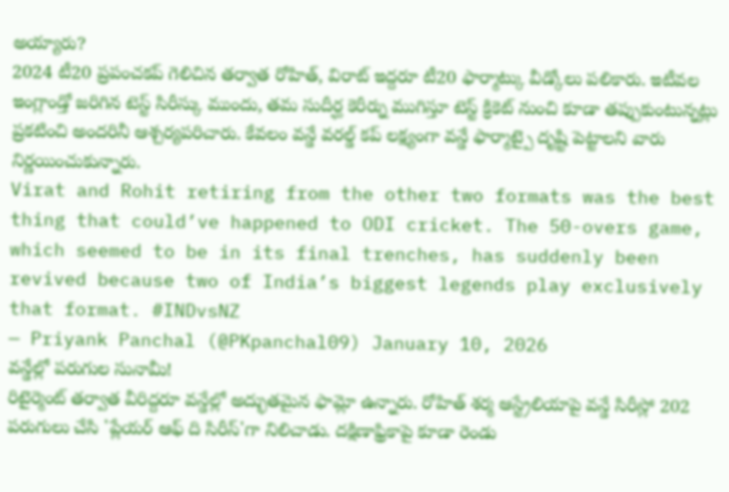అయ్యారు?
2024 టీ20 ప్రపంచకప్ గెలిచిన తర్వాత రోహిత్, విరాట్ ఇద్దరూ టీ20 ఫార్మాట్కు వీడ్కోలు పలికారు. ఇటీవల ఇంగ్లాండ్తో జరిగిన టెస్ట్ సిరీస్కు ముందు, తమ సుదీర్ఘ కెరీర్ను ముగిస్తూ టెస్ట్ క్రికెట్ నుంచి కూడా తప్పుకుంటున్నట్లు ప్రకటించి అందరినీ ఆశ్చర్యపరిచారు. కేవలం వన్డే వరల్డ్ కప్ లక్ష్యంగా వన్డే ఫార్మాట్పై దృష్టి పెట్టాలని వారు నిర్ణయించుకున్నారు.
Virat and Rohit retiring from the other two formats was the best thing that could’ve happened to ODI cricket. The 50-overs game, which seemed to be in its final trenches, has suddenly been revived because two of India’s biggest legends play exclusively that format. #INDvsNZ
— Priyank Panchal (@PKpanchal09) January 10, 2026
వన్డేల్లో పరుగుల సునామీ!
రిటైర్మెంట్ తర్వాత వీరిద్దరూ వన్డేల్లో అద్భుతమైన ఫామ్లో ఉన్నారు. రోహిత్ శర్మ ఆస్ట్రేలియాపై వన్డే సిరీస్లో 202 పరుగులు చేసి 'ప్లేయర్ ఆఫ్ ది సిరీస్'గా నిలిచాడు. దక్షిణాఫ్రికాపై కూడా రెండు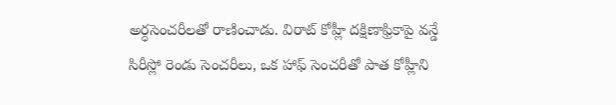అర్ధసెంచరీలతో రాణించాడు. విరాట్ కోహ్లీ దక్షిణాఫ్రికాపై వన్డే సిరీస్లో రెండు సెంచరీలు, ఒక హాఫ్ సెంచరీతో పాత కోహ్లీని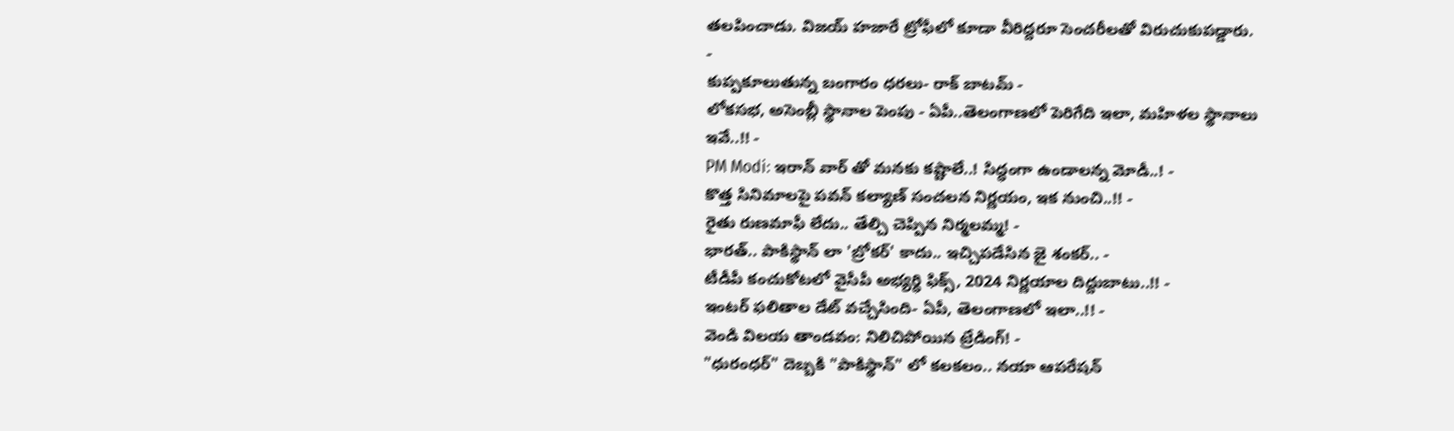తలపించాడు. విజయ్ హజారే ట్రోఫీలో కూడా వీరిద్దరూ సెంచరీలతో విరుచుకుపడ్డారు.
-
కుప్పకూలుతున్న బంగారం ధరలు- రాక్ బాటమ్ -
లోకసభ, అసెంబ్లీ స్థానాల పెంపు - ఏపీ..తెలంగాణలో పెరిగేది ఇలా, మహిళల స్థానాలు ఇవే..!! -
PM Modi: ఇరాన్ వార్ తో మనకు కష్టాలే..! సిద్ధంగా ఉండాలన్న మోడీ..! -
కొత్త సినిమాలపై పవన్ కల్యాణ్ సంచలన నిర్ణయం, ఇక నుంచి..!! -
రైతు రుణమాఫీ లేదు.. తేల్చి చెప్పిన నిర్మలమ్మ! -
భారత్.. పాకిస్థాన్ లా 'బ్రోకర్' కాదు.. ఇచ్చిపడేసిన జై శంకర్.. -
టీడీపీ కంచుకోటలో వైసీపీ అభ్యర్ధి ఫిక్స్, 2024 నిర్ణయాల దిద్దుబాటు..!! -
ఇంటర్ ఫలితాల డేట్ వచ్చేసింది- ఏపీ, తెలంగాణలో ఇలా..!! -
వెండి విలయ తాండవం: నిలిచిపోయిన ట్రేడింగ్! -
"ధురంధర్" దెబ్బకి "పాకిస్థాన్" లో కలకలం.. నయా ఆపరేషన్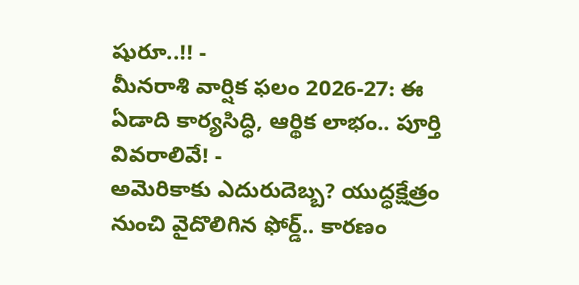షురూ..!! -
మీనరాశి వార్షిక ఫలం 2026-27: ఈ ఏడాది కార్యసిద్ధి, ఆర్థిక లాభం.. పూర్తి వివరాలివే! -
అమెరికాకు ఎదురుదెబ్బ? యుద్ధక్షేత్రం నుంచి వైదొలిగిన ఫోర్డ్.. కారణం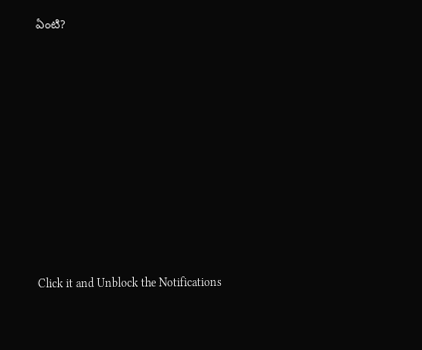ఏంటి?











Click it and Unblock the Notifications